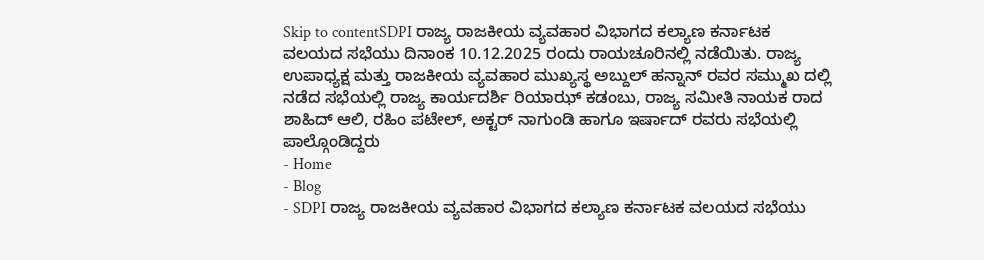Skip to contentSDPI ರಾಜ್ಯ ರಾಜಕೀಯ ವ್ಯವಹಾರ ವಿಭಾಗದ ಕಲ್ಯಾಣ ಕರ್ನಾಟಕ ವಲಯದ ಸಭೆಯು ದಿನಾಂಕ 10.12.2025 ರಂದು ರಾಯಚೂರಿನಲ್ಲಿ ನಡೆಯಿತು. ರಾಜ್ಯ ಉಪಾಧ್ಯಕ್ಷ ಮತ್ತು ರಾಜಕೀಯ ವ್ಯವಹಾರ ಮುಖ್ಯಸ್ಥ ಅಬ್ದುಲ್ ಹನ್ನಾನ್ ರವರ ಸಮ್ಮುಖ ದಲ್ಲಿ ನಡೆದ ಸಭೆಯಲ್ಲಿ ರಾಜ್ಯ ಕಾರ್ಯದರ್ಶಿ ರಿಯಾಝ್ ಕಡಂಬು, ರಾಜ್ಯ ಸಮೀತಿ ನಾಯಕ ರಾದ ಶಾಹಿದ್ ಆಲಿ, ರಹಿಂ ಪಟೇಲ್, ಅಕ್ಟರ್ ನಾಗುಂಡಿ ಹಾಗೂ ಇರ್ಷಾದ್ ರವರು ಸಭೆಯಲ್ಲಿ ಪಾಲ್ಗೊಂಡಿದ್ದರು
- Home
- Blog
- SDPI ರಾಜ್ಯ ರಾಜಕೀಯ ವ್ಯವಹಾರ ವಿಭಾಗದ ಕಲ್ಯಾಣ ಕರ್ನಾಟಕ ವಲಯದ ಸಭೆಯು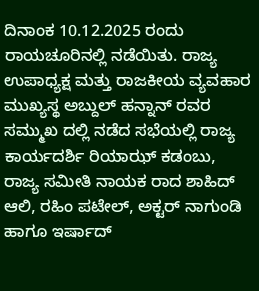ದಿನಾಂಕ 10.12.2025 ರಂದು ರಾಯಚೂರಿನಲ್ಲಿ ನಡೆಯಿತು. ರಾಜ್ಯ ಉಪಾಧ್ಯಕ್ಷ ಮತ್ತು ರಾಜಕೀಯ ವ್ಯವಹಾರ ಮುಖ್ಯಸ್ಥ ಅಬ್ದುಲ್ ಹನ್ನಾನ್ ರವರ ಸಮ್ಮುಖ ದಲ್ಲಿ ನಡೆದ ಸಭೆಯಲ್ಲಿ ರಾಜ್ಯ ಕಾರ್ಯದರ್ಶಿ ರಿಯಾಝ್ ಕಡಂಬು, ರಾಜ್ಯ ಸಮೀತಿ ನಾಯಕ ರಾದ ಶಾಹಿದ್ ಆಲಿ, ರಹಿಂ ಪಟೇಲ್, ಅಕ್ಟರ್ ನಾಗುಂಡಿ ಹಾಗೂ ಇರ್ಷಾದ್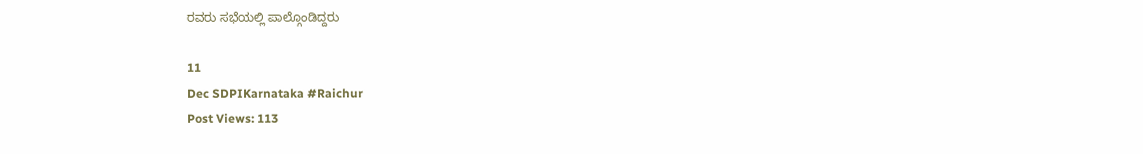ರವರು ಸಭೆಯಲ್ಲಿ ಪಾಲ್ಗೊಂಡಿದ್ದರು

11
Dec SDPIKarnataka #Raichur
Post Views: 113